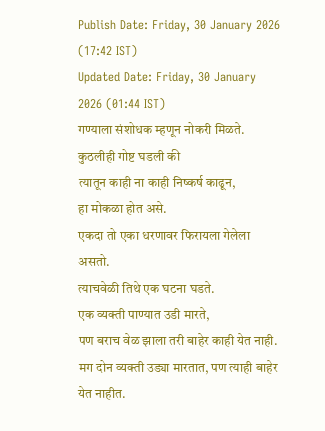Publish Date: Friday, 30 January 2026 (17:42 IST)
Updated Date: Friday, 30 January 2026 (01:44 IST)
गण्याला संशोधक म्हणून नोकरी मिळते.
कुठलीही गोष्ट घडली की
त्यातून काही ना काही निष्कर्ष काढून,
हा मोकळा होत असे.
एकदा तो एका धरणावर फिरायला गेलेला असतो.
त्याचवेळी तिथे एक घटना घडते.
एक व्यक्ती पाण्यात उडी मारते,
पण बराच वेळ झाला तरी बाहेर काही येत नाही.
मग दोन व्यक्ती उड्या मारतात, पण त्याही बाहेर येत नाहीत.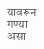यावरून गण्या असा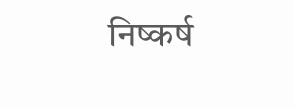निष्कर्ष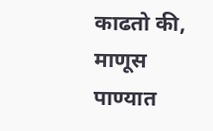काढतो की,
माणूस पाण्यात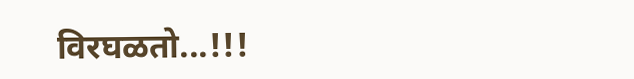विरघळतो...!!!